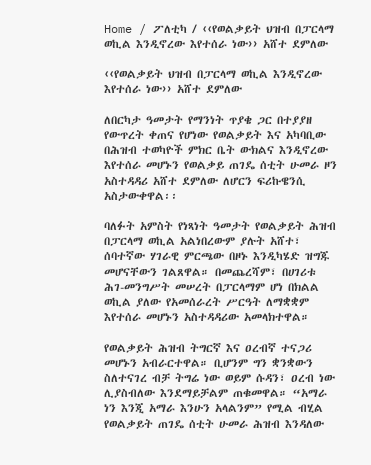Home / ፖለቲካ / ‹‹የወልቃይት ህዝብ በፓርላማ ወኪል እንዲኖረው እየተሰራ ነው›› አሸተ ደምለው

‹‹የወልቃይት ህዝብ በፓርላማ ወኪል እንዲኖረው እየተሰራ ነው›› አሸተ ደምለው

ለበርካታ ዓመታት የማንነት ጥያቄ ጋር በተያያዘ የውጥረት ቀጠና የሆነው የወልቃይት እና አካባቢው በሕዝብ ተወካዮች ምክር ቤት ውክልና እንዲኖረው እየተሰራ መሆኑን የወልቃይ ጠገዴ ሰቲት ሁመራ ዞን አስተዳዳሪ አሸተ ደምለው ለሆርን ፍሪኩዌንሲ አስታውቀዋል፡፡

ባለፉት አምስት የነጻነት ዓመታት የወልቃይት ሕዝብ በፓርላማ ወኪል አልነበረውም ያሉት አሸተ፣ ሰባተኛው ሃገራዊ ምርጫው በዞኑ እንዲካሄድ ዝግጁ መሆናቸውን ገልጸዋል። በመጨረሻም፣ በሀገሪቱ ሕገ-መንግሥት መሠረት በፓርላማም ሆነ በክልል ወኪል ያለው የአመሰራረት ሥርዓት ለማቋቋም እየተሰራ መሆኑን አስተዳዳሪው አመላክተዋል።

የወልቃይት ሕዝብ ትግርኛ እና ዐረብኛ ተናጋሪ መሆኑን አብራርተዋል። ቢሆንም ግን ቋንቋውን ስለተናገረ ብቻ ትግሬ ነው ወይም ሱዳን፣ ዐረብ ነው ሊያስብለው እንደማይቻልም ጠቁመዋል። “አማራ ነን እንጂ አማራ እንሁን አላልንም” የሚል ብሂል የወልቃይት ጠገዴ ሰቲት ሁመራ ሕዝብ እንዳለው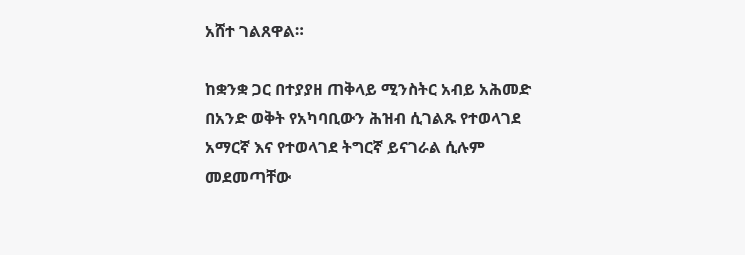አሸተ ገልጸዋል።

ከቋንቋ ጋር በተያያዘ ጠቅላይ ሚንስትር አብይ አሕመድ በአንድ ወቅት የአካባቢውን ሕዝብ ሲገልጹ የተወላገደ አማርኛ እና የተወላገደ ትግርኛ ይናገራል ሲሉም መደመጣቸው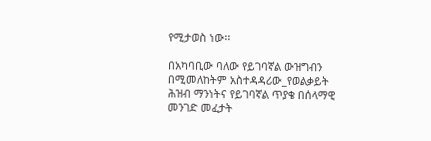የሚታወስ ነው፡፡

በአካባቢው ባለው የይገባኛል ውዝግብን በሚመለከትም አስተዳዳሪው_የወልቃይት ሕዝብ ማንነትና የይገባኛል ጥያቄ በሰላማዊ መንገድ መፈታት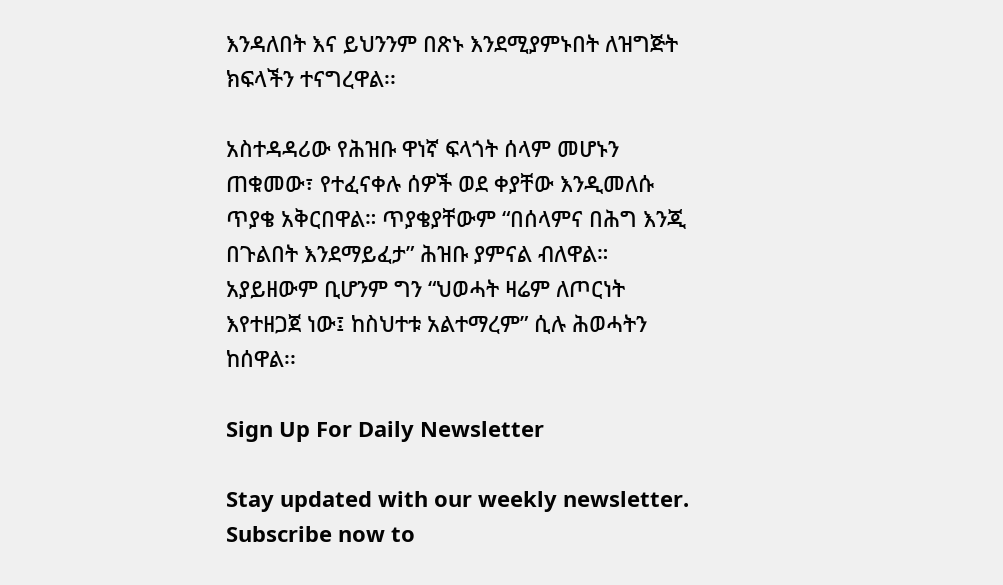እንዳለበት እና ይህንንም በጽኑ እንደሚያምኑበት ለዝግጅት ክፍላችን ተናግረዋል፡፡

አስተዳዳሪው የሕዝቡ ዋነኛ ፍላጎት ሰላም መሆኑን ጠቁመው፣ የተፈናቀሉ ሰዎች ወደ ቀያቸው እንዲመለሱ ጥያቄ አቅርበዋል። ጥያቄያቸውም “በሰላምና በሕግ እንጂ በጉልበት እንደማይፈታ” ሕዝቡ ያምናል ብለዋል። አያይዘውም ቢሆንም ግን “ህወሓት ዛሬም ለጦርነት እየተዘጋጀ ነው፤ ከስህተቱ አልተማረም” ሲሉ ሕወሓትን ከሰዋል፡፡

Sign Up For Daily Newsletter

Stay updated with our weekly newsletter. Subscribe now to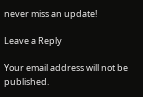never miss an update!

Leave a Reply

Your email address will not be published.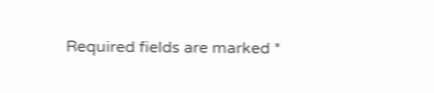Required fields are marked *